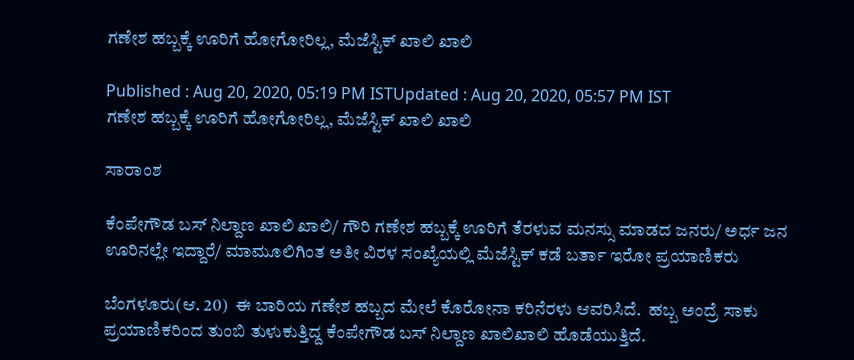ಗಣೇಶ ಹಬ್ಬಕ್ಕೆ ಊರಿಗೆ ಹೋಗೋರಿಲ್ಲ, ಮೆಜೆಸ್ಟಿಕ್ ಖಾಲಿ ಖಾಲಿ

Published : Aug 20, 2020, 05:19 PM ISTUpdated : Aug 20, 2020, 05:57 PM IST
ಗಣೇಶ ಹಬ್ಬಕ್ಕೆ ಊರಿಗೆ ಹೋಗೋರಿಲ್ಲ, ಮೆಜೆಸ್ಟಿಕ್ ಖಾಲಿ ಖಾಲಿ

ಸಾರಾಂಶ

ಕೆಂಪೇಗೌಡ ಬಸ್ ನಿಲ್ದಾಣ ಖಾಲಿ ಖಾಲಿ/ ಗೌರಿ ಗಣೇಶ ಹಬ್ಬಕ್ಕೆ ಊರಿಗೆ ತೆರಳುವ ಮನಸ್ಸು ಮಾಡದ ಜನರು/ ಅರ್ಧ ಜನ ಊರಿನಲ್ಲೇ ಇದ್ದಾರೆ/ ಮಾಮೂಲಿಗಿಂತ ಅತೀ ವಿರಳ ಸಂಖ್ಯೆಯಲ್ಲಿ ಮೆಜೆಸ್ಟಿಕ್ ಕಡೆ ಬರ್ತಾ ಇರೋ ಪ್ರಯಾಣಿಕರು

ಬೆಂಗಳೂರು(ಆ. 20)  ಈ ಬಾರಿಯ ಗಣೇಶ ಹಬ್ಬದ ಮೇಲೆ ಕೊರೋನಾ ಕರಿನೆರಳು ಆವರಿಸಿದೆ.  ಹಬ್ಬ ಅಂದ್ರೆ ಸಾಕು‌ ಪ್ರಯಾಣಿಕರಿಂದ ತುಂಬಿ ತುಳುಕುತ್ತಿದ್ದ ಕೆಂಪೇಗೌಡ ಬಸ್ ನಿಲ್ದಾಣ ಖಾಲಿಖಾಲಿ ಹೊಡೆಯುತ್ತಿದೆ.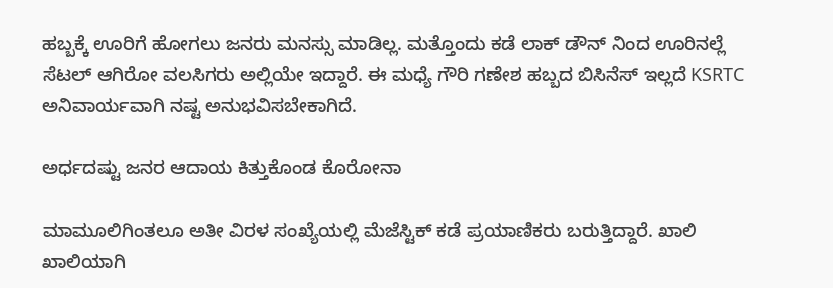ಹಬ್ಬಕ್ಕೆ ಊರಿಗೆ ಹೋಗಲು ಜನರು ಮನಸ್ಸು ಮಾಡಿಲ್ಲ. ಮತ್ತೊಂದು ಕಡೆ ಲಾಕ್ ಡೌನ್ ನಿಂದ ಊರಿನಲ್ಲೆ ಸೆಟಲ್ ಆಗಿರೋ ವಲಸಿಗರು ಅಲ್ಲಿಯೇ ಇದ್ದಾರೆ. ಈ ಮಧ್ಯೆ ಗೌರಿ ಗಣೇಶ ಹಬ್ಬದ ಬಿಸಿನೆಸ್ ಇಲ್ಲದೆ KSRTC ಅನಿವಾರ್ಯವಾಗಿ ನಷ್ಟ ಅನುಭವಿಸಬೇಕಾಗಿದೆ.

ಅರ್ಧದಷ್ಟು ಜನರ ಆದಾಯ ಕಿತ್ತುಕೊಂಡ ಕೊರೋನಾ

ಮಾಮೂಲಿಗಿಂತಲೂ ಅತೀ ವಿರಳ ಸಂಖ್ಯೆಯಲ್ಲಿ ಮೆಜೆಸ್ಟಿಕ್ ಕಡೆ ಪ್ರಯಾಣಿಕರು ಬರುತ್ತಿದ್ದಾರೆ. ಖಾಲಿ ಖಾಲಿಯಾಗಿ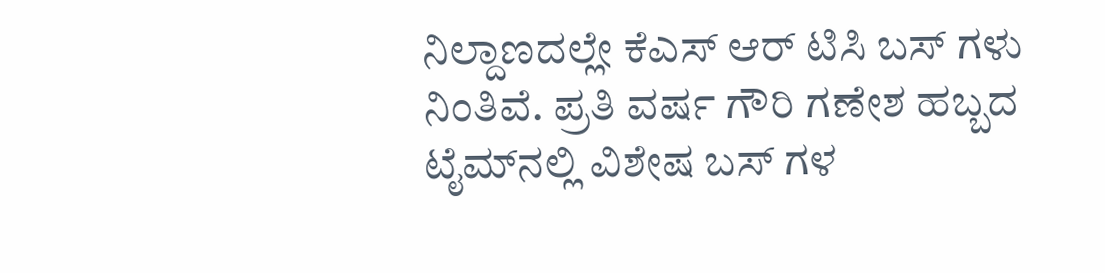ನಿಲ್ದಾಣದಲ್ಲೇ ಕೆಎಸ್ ಆರ್ ಟಿಸಿ ಬಸ್ ಗಳು ನಿಂತಿವೆ. ಪ್ರತಿ ವರ್ಷ ಗೌರಿ ಗಣೇಶ ಹಬ್ಬದ ಟೈಮ್‌ನಲ್ಲಿ‌ ವಿಶೇಷ ಬಸ್ ಗಳ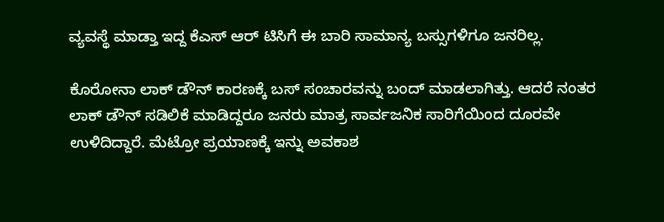ವ್ಯವಸ್ಥೆ ಮಾಡ್ತಾ ಇದ್ದ ಕೆಎಸ್ ಆರ್ ಟಿಸಿಗೆ ಈ ಬಾರಿ ಸಾಮಾನ್ಯ ಬಸ್ಸುಗಳಿಗೂ ಜನರಿಲ್ಲ.

ಕೊರೋನಾ ಲಾಕ್ ಡೌನ್ ಕಾರಣಕ್ಕೆ ಬಸ್ ಸಂಚಾರವನ್ನು ಬಂದ್ ಮಾಡಲಾಗಿತ್ತು. ಆದರೆ ನಂತರ ಲಾಕ್ ಡೌನ್ ಸಡಿಲಿಕೆ ಮಾಡಿದ್ದರೂ ಜನರು ಮಾತ್ರ ಸಾರ್ವಜನಿಕ ಸಾರಿಗೆಯಿಂದ ದೂರವೇ ಉಳಿದಿದ್ದಾರೆ. ಮೆಟ್ರೋ ಪ್ರಯಾಣಕ್ಕೆ ಇನ್ನು ಅವಕಾಶ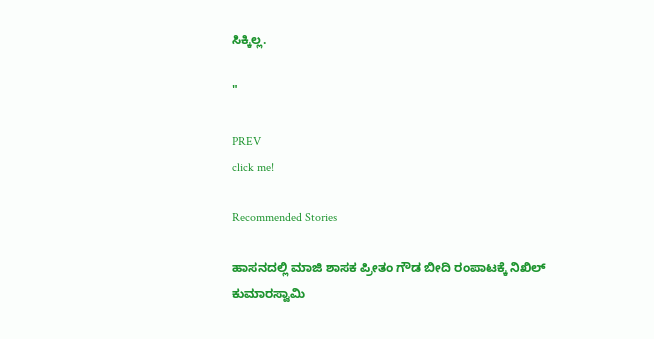ಸಿಕ್ಕಿಲ್ಲ.

"

PREV
click me!

Recommended Stories

ಹಾಸನದಲ್ಲಿ ಮಾಜಿ ಶಾಸಕ ಪ್ರೀತಂ ಗೌಡ ಬೀದಿ ರಂಪಾಟಕ್ಕೆ ನಿಖಿಲ್ ಕುಮಾರಸ್ವಾಮಿ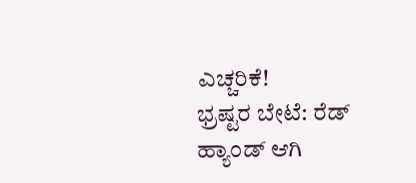ಎಚ್ಚರಿಕೆ!
ಭ್ರಷ್ಟರ ಬೇಟೆ: ರೆಡ್ ಹ್ಯಾಂಡ್‌ ಆಗಿ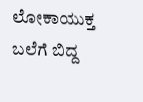ಲೋಕಾಯುಕ್ತ ಬಲೆಗೆ ಬಿದ್ದ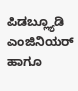ಪಿಡಬ್ಲ್ಯೂಡಿ ಎಂಜಿನಿಯರ್ ಹಾಗೂ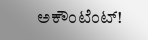ಅಕೌಂಟೆಂಟ್!